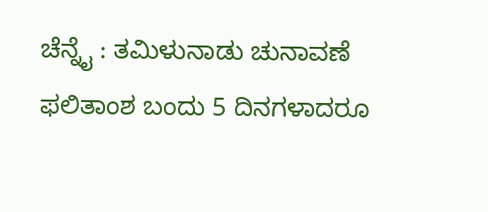ಚೆನ್ನೈ : ತಮಿಳುನಾಡು ಚುನಾವಣೆ ಫಲಿತಾಂಶ ಬಂದು 5 ದಿನಗಳಾದರೂ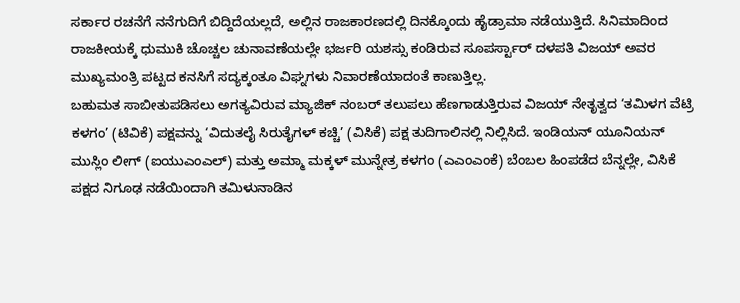ಸರ್ಕಾರ ರಚನೆಗೆ ನನೆಗುದಿಗೆ ಬಿದ್ದಿದೆಯಲ್ಲದೆ, ಅಲ್ಲಿನ ರಾಜಕಾರಣದಲ್ಲಿ ದಿನಕ್ಕೊಂದು ಹೈಡ್ರಾಮಾ ನಡೆಯುತ್ತಿದೆ. ಸಿನಿಮಾದಿಂದ ರಾಜಕೀಯಕ್ಕೆ ಧುಮುಕಿ ಚೊಚ್ಚಲ ಚುನಾವಣೆಯಲ್ಲೇ ಭರ್ಜರಿ ಯಶಸ್ಸು ಕಂಡಿರುವ ಸೂಪರ್ಸ್ಟಾರ್ ದಳಪತಿ ವಿಜಯ್ ಅವರ ಮುಖ್ಯಮಂತ್ರಿ ಪಟ್ಟದ ಕನಸಿಗೆ ಸದ್ಯಕ್ಕಂತೂ ವಿಘ್ನಗಳು ನಿವಾರಣೆಯಾದಂತೆ ಕಾಣುತ್ತಿಲ್ಲ.
ಬಹುಮತ ಸಾಬೀತುಪಡಿಸಲು ಅಗತ್ಯವಿರುವ ಮ್ಯಾಜಿಕ್ ನಂಬರ್ ತಲುಪಲು ಹೆಣಗಾಡುತ್ತಿರುವ ವಿಜಯ್ ನೇತೃತ್ವದ ‘ತಮಿಳಗ ವೆಟ್ರಿ ಕಳಗಂ’ (ಟಿವಿಕೆ) ಪಕ್ಷವನ್ನು ‘ವಿದುತಲೈ ಸಿರುತೈಗಳ್ ಕಚ್ಚಿ’ (ವಿಸಿಕೆ) ಪಕ್ಷ ತುದಿಗಾಲಿನಲ್ಲಿ ನಿಲ್ಲಿಸಿದೆ. ಇಂಡಿಯನ್ ಯೂನಿಯನ್ ಮುಸ್ಲಿಂ ಲೀಗ್ (ಐಯುಎಂಎಲ್) ಮತ್ತು ಅಮ್ಮಾ ಮಕ್ಕಳ್ ಮುನ್ನೇತ್ರ ಕಳಗಂ (ಎಎಂಎಂಕೆ) ಬೆಂಬಲ ಹಿಂಪಡೆದ ಬೆನ್ನಲ್ಲೇ, ವಿಸಿಕೆ ಪಕ್ಷದ ನಿಗೂಢ ನಡೆಯಿಂದಾಗಿ ತಮಿಳುನಾಡಿನ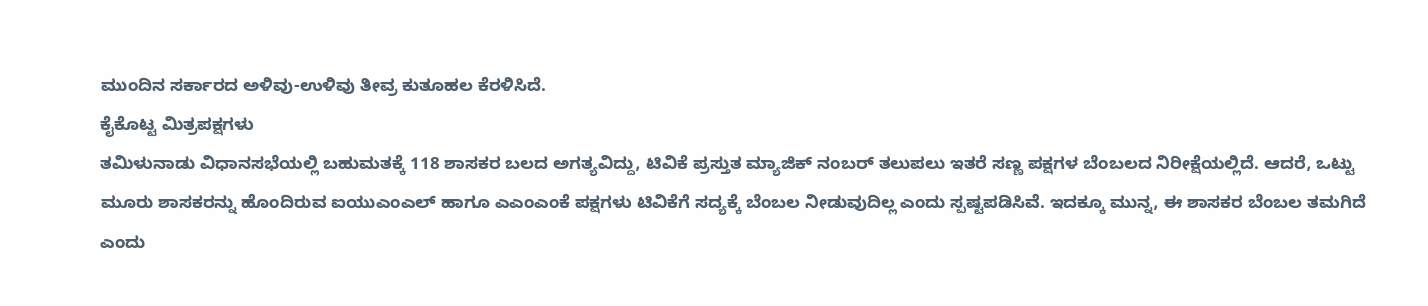ಮುಂದಿನ ಸರ್ಕಾರದ ಅಳಿವು-ಉಳಿವು ತೀವ್ರ ಕುತೂಹಲ ಕೆರಳಿಸಿದೆ.
ಕೈಕೊಟ್ಟ ಮಿತ್ರಪಕ್ಷಗಳು
ತಮಿಳುನಾಡು ವಿಧಾನಸಭೆಯಲ್ಲಿ ಬಹುಮತಕ್ಕೆ 118 ಶಾಸಕರ ಬಲದ ಅಗತ್ಯವಿದ್ದು, ಟಿವಿಕೆ ಪ್ರಸ್ತುತ ಮ್ಯಾಜಿಕ್ ನಂಬರ್ ತಲುಪಲು ಇತರೆ ಸಣ್ಣ ಪಕ್ಷಗಳ ಬೆಂಬಲದ ನಿರೀಕ್ಷೆಯಲ್ಲಿದೆ. ಆದರೆ, ಒಟ್ಟು ಮೂರು ಶಾಸಕರನ್ನು ಹೊಂದಿರುವ ಐಯುಎಂಎಲ್ ಹಾಗೂ ಎಎಂಎಂಕೆ ಪಕ್ಷಗಳು ಟಿವಿಕೆಗೆ ಸದ್ಯಕ್ಕೆ ಬೆಂಬಲ ನೀಡುವುದಿಲ್ಲ ಎಂದು ಸ್ಪಷ್ಟಪಡಿಸಿವೆ. ಇದಕ್ಕೂ ಮುನ್ನ, ಈ ಶಾಸಕರ ಬೆಂಬಲ ತಮಗಿದೆ ಎಂದು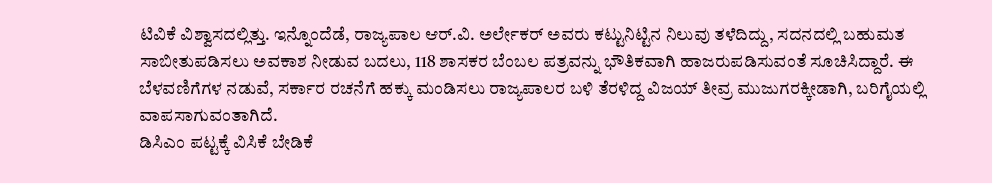ಟಿವಿಕೆ ವಿಶ್ವಾಸದಲ್ಲಿತ್ತು. ಇನ್ನೊಂದೆಡೆ, ರಾಜ್ಯಪಾಲ ಆರ್.ವಿ. ಅರ್ಲೇಕರ್ ಅವರು ಕಟ್ಟುನಿಟ್ಟಿನ ನಿಲುವು ತಳೆದಿದ್ದು, ಸದನದಲ್ಲಿ ಬಹುಮತ ಸಾಬೀತುಪಡಿಸಲು ಅವಕಾಶ ನೀಡುವ ಬದಲು, 118 ಶಾಸಕರ ಬೆಂಬಲ ಪತ್ರವನ್ನು ಭೌತಿಕವಾಗಿ ಹಾಜರುಪಡಿಸುವಂತೆ ಸೂಚಿಸಿದ್ದಾರೆ. ಈ ಬೆಳವಣಿಗೆಗಳ ನಡುವೆ, ಸರ್ಕಾರ ರಚನೆಗೆ ಹಕ್ಕು ಮಂಡಿಸಲು ರಾಜ್ಯಪಾಲರ ಬಳಿ ತೆರಳಿದ್ದ ವಿಜಯ್ ತೀವ್ರ ಮುಜುಗರಕ್ಕೀಡಾಗಿ, ಬರಿಗೈಯಲ್ಲಿ ವಾಪಸಾಗುವಂತಾಗಿದೆ.
ಡಿಸಿಎಂ ಪಟ್ಟಕ್ಕೆ ವಿಸಿಕೆ ಬೇಡಿಕೆ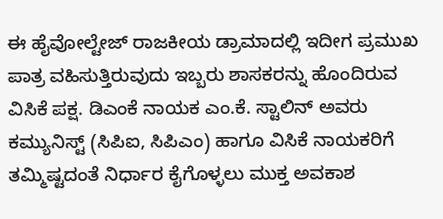ಈ ಹೈವೋಲ್ಟೇಜ್ ರಾಜಕೀಯ ಡ್ರಾಮಾದಲ್ಲಿ ಇದೀಗ ಪ್ರಮುಖ ಪಾತ್ರ ವಹಿಸುತ್ತಿರುವುದು ಇಬ್ಬರು ಶಾಸಕರನ್ನು ಹೊಂದಿರುವ ವಿಸಿಕೆ ಪಕ್ಷ. ಡಿಎಂಕೆ ನಾಯಕ ಎಂ.ಕೆ. ಸ್ಟಾಲಿನ್ ಅವರು ಕಮ್ಯುನಿಸ್ಟ್ (ಸಿಪಿಐ, ಸಿಪಿಎಂ) ಹಾಗೂ ವಿಸಿಕೆ ನಾಯಕರಿಗೆ ತಮ್ಮಿಷ್ಟದಂತೆ ನಿರ್ಧಾರ ಕೈಗೊಳ್ಳಲು ಮುಕ್ತ ಅವಕಾಶ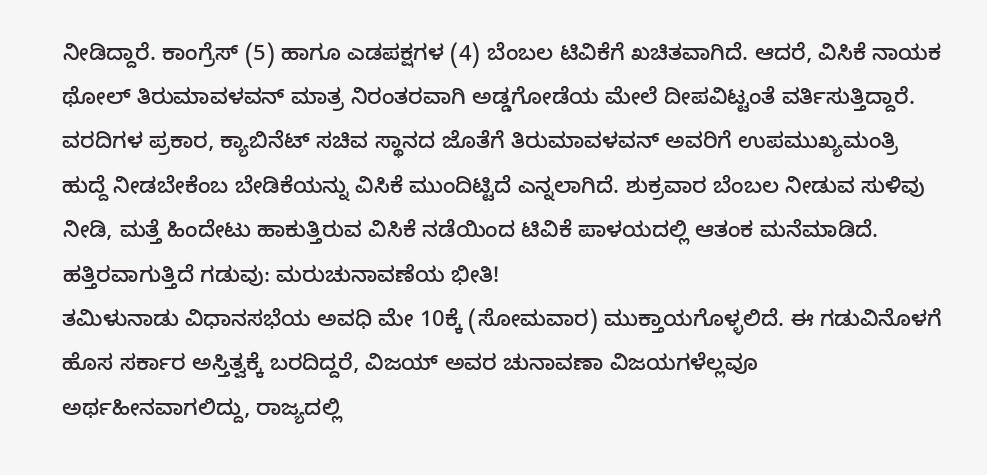ನೀಡಿದ್ದಾರೆ. ಕಾಂಗ್ರೆಸ್ (5) ಹಾಗೂ ಎಡಪಕ್ಷಗಳ (4) ಬೆಂಬಲ ಟಿವಿಕೆಗೆ ಖಚಿತವಾಗಿದೆ. ಆದರೆ, ವಿಸಿಕೆ ನಾಯಕ ಥೋಲ್ ತಿರುಮಾವಳವನ್ ಮಾತ್ರ ನಿರಂತರವಾಗಿ ಅಡ್ಡಗೋಡೆಯ ಮೇಲೆ ದೀಪವಿಟ್ಟಂತೆ ವರ್ತಿಸುತ್ತಿದ್ದಾರೆ. ವರದಿಗಳ ಪ್ರಕಾರ, ಕ್ಯಾಬಿನೆಟ್ ಸಚಿವ ಸ್ಥಾನದ ಜೊತೆಗೆ ತಿರುಮಾವಳವನ್ ಅವರಿಗೆ ಉಪಮುಖ್ಯಮಂತ್ರಿ ಹುದ್ದೆ ನೀಡಬೇಕೆಂಬ ಬೇಡಿಕೆಯನ್ನು ವಿಸಿಕೆ ಮುಂದಿಟ್ಟಿದೆ ಎನ್ನಲಾಗಿದೆ. ಶುಕ್ರವಾರ ಬೆಂಬಲ ನೀಡುವ ಸುಳಿವು ನೀಡಿ, ಮತ್ತೆ ಹಿಂದೇಟು ಹಾಕುತ್ತಿರುವ ವಿಸಿಕೆ ನಡೆಯಿಂದ ಟಿವಿಕೆ ಪಾಳಯದಲ್ಲಿ ಆತಂಕ ಮನೆಮಾಡಿದೆ.
ಹತ್ತಿರವಾಗುತ್ತಿದೆ ಗಡುವು: ಮರುಚುನಾವಣೆಯ ಭೀತಿ!
ತಮಿಳುನಾಡು ವಿಧಾನಸಭೆಯ ಅವಧಿ ಮೇ 10ಕ್ಕೆ (ಸೋಮವಾರ) ಮುಕ್ತಾಯಗೊಳ್ಳಲಿದೆ. ಈ ಗಡುವಿನೊಳಗೆ ಹೊಸ ಸರ್ಕಾರ ಅಸ್ತಿತ್ವಕ್ಕೆ ಬರದಿದ್ದರೆ, ವಿಜಯ್ ಅವರ ಚುನಾವಣಾ ವಿಜಯಗಳೆಲ್ಲವೂ ಅರ್ಥಹೀನವಾಗಲಿದ್ದು, ರಾಜ್ಯದಲ್ಲಿ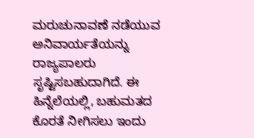ಮರುಚುನಾವಣೆ ನಡೆಯುವ ಅನಿವಾರ್ಯತೆಯನ್ನು ರಾಜ್ಯಪಾಲರು ಸೃಷ್ಟಿಸಬಹುದಾಗಿದೆ. ಈ ಹಿನ್ನೆಲೆಯಲ್ಲಿ, ಬಹುಮತದ ಕೊರತೆ ನೀಗಿಸಲು ಇಂದು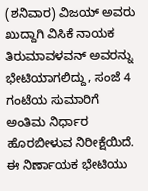(ಶನಿವಾರ) ವಿಜಯ್ ಅವರು ಖುದ್ದಾಗಿ ವಿಸಿಕೆ ನಾಯಕ ತಿರುಮಾವಳವನ್ ಅವರನ್ನು ಭೇಟಿಯಾಗಲಿದ್ದು, ಸಂಜೆ 4 ಗಂಟೆಯ ಸುಮಾರಿಗೆ ಅಂತಿಮ ನಿರ್ಧಾರ ಹೊರಬೀಳುವ ನಿರೀಕ್ಷೆಯಿದೆ. ಈ ನಿರ್ಣಾಯಕ ಭೇಟಿಯು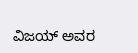ವಿಜಯ್ ಅವರ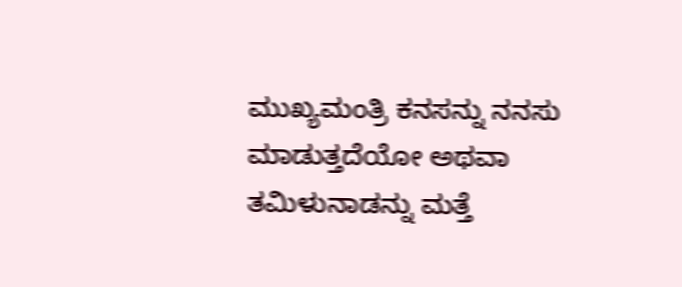ಮುಖ್ಯಮಂತ್ರಿ ಕನಸನ್ನು ನನಸು ಮಾಡುತ್ತದೆಯೋ ಅಥವಾ ತಮಿಳುನಾಡನ್ನು ಮತ್ತೆ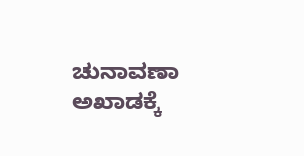ಚುನಾವಣಾ ಅಖಾಡಕ್ಕೆ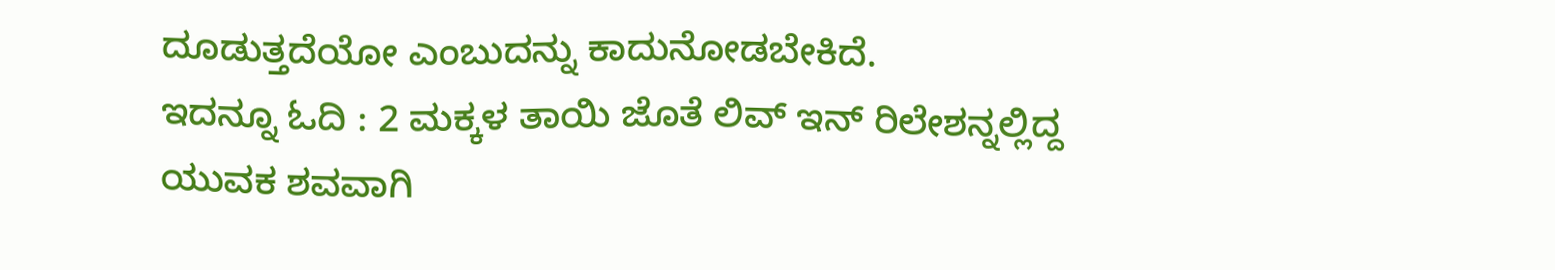ದೂಡುತ್ತದೆಯೋ ಎಂಬುದನ್ನು ಕಾದುನೋಡಬೇಕಿದೆ.
ಇದನ್ನೂ ಓದಿ : 2 ಮಕ್ಕಳ ತಾಯಿ ಜೊತೆ ಲಿವ್ ಇನ್ ರಿಲೇಶನ್ನಲ್ಲಿದ್ದ ಯುವಕ ಶವವಾಗಿ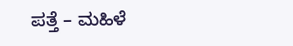ಪತ್ತೆ – ಮಹಿಳೆ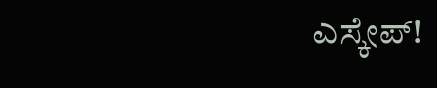ಎಸ್ಕೇಪ್!